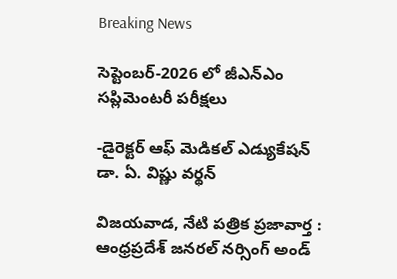Breaking News

సెప్టెంబర్-2026 లో జీఎన్‌ఎం సప్లిమెంటరీ పరీక్షలు

-డైరెక్టర్ ఆఫ్ మెడికల్ ఎడ్యుకేషన్ డా. ఏ. విష్ణు వర్థన్

విజయవాడ, నేటి పత్రిక ప్రజావార్త :
ఆంధ్రప్రదేశ్ జనరల్ నర్సింగ్ అండ్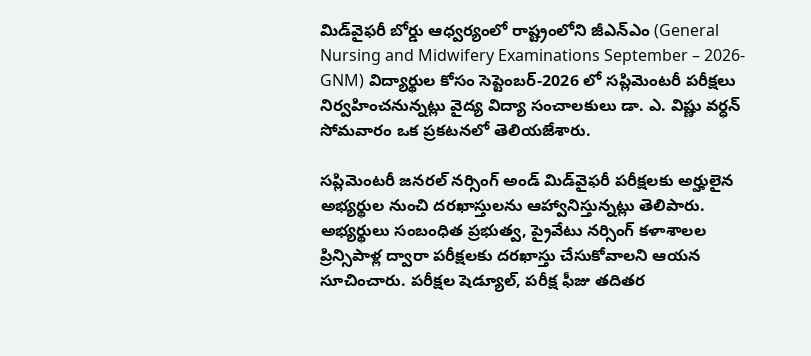మిడ్‌వైఫరీ బోర్డు ఆధ్వర్యంలో రాష్ట్రంలోని జీఎన్‌ఎం (General Nursing and Midwifery Examinations September – 2026- GNM) విద్యార్థుల కోసం సెప్టెంబర్-2026 లో సప్లిమెంటరీ పరీక్షలు నిర్వహించనున్నట్లు వైద్య విద్యా సంచాలకులు డా. ఎ. విష్ణు వర్ధన్ సోమవారం ఒక ప్రకటనలో తెలియజేశారు.

సప్లిమెంటరీ జనరల్ నర్సింగ్ అండ్ మిడ్‌వైఫరీ పరీక్షలకు అర్హులైన అభ్యర్థుల నుంచి దరఖాస్తులను ఆహ్వానిస్తున్నట్లు తెలిపారు. అభ్యర్థులు సంబంధిత ప్రభుత్వ, ప్రైవేటు నర్సింగ్ కళాశాలల ప్రిన్సిపాళ్ల ద్వారా పరీక్షలకు దరఖాస్తు చేసుకోవాలని ఆయన సూచించారు. పరీక్షల షెడ్యూల్, పరీక్ష ఫీజు తదితర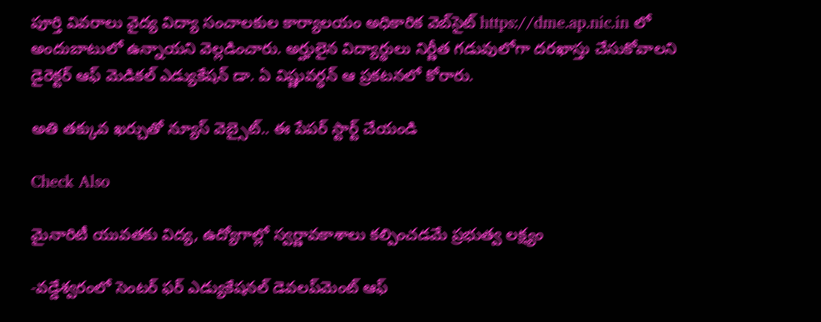పూర్తి వివరాలు వైద్య విద్యా సంచాలకుల కార్యాలయం అధికారిక వెబ్‌సైట్ https://dme.ap.nic.in లో అందుబాటులో ఉన్నాయని వెల్లడించారు. అర్హులైన విద్యార్థులు నిర్ణీత గడువులోగా దరఖాస్తు చేసుకోవాలని డైరెక్టర్ ఆఫ్ మెడికల్ ఎడ్యుకేషన్ డా. ఏ విష్ణువర్ధన్ ఆ ప్రకటనలో కోరారు.

అతి తక్కువ ఖర్చుతో న్యూస్ వెబ్సైట్.. ఈ పేపర్ స్టార్ట్ చేయండి

Check Also

మైనారిటీ యువతకు విద్య, ఉద్యోగాల్లో స్వర్ణావకాశాలు కల్పించడమే ప్రభుత్వ లక్ష్యం

-వడ్డేశ్వరంలో సెంటర్ ఫర్ ఎడ్యుకేషనల్ డెవలప్‌మెంట్ ఆఫ్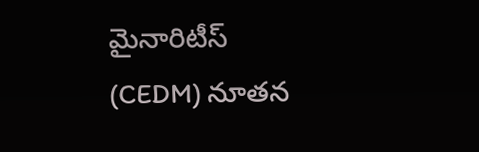మైనారిటీస్ (CEDM) నూతన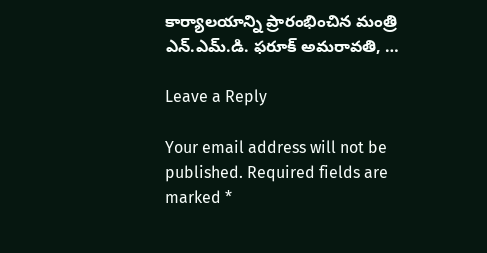కార్యాలయాన్ని ప్రారంభించిన మంత్రి ఎన్.ఎమ్.డి. ఫరూక్ అమరావతి, …

Leave a Reply

Your email address will not be published. Required fields are marked *